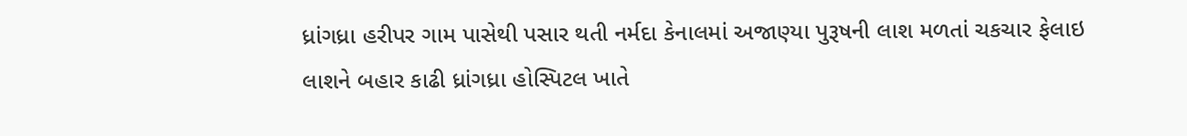ધ્રાંગધ્રા હરીપર ગામ પાસેથી પસાર થતી નર્મદા કેનાલમાં અજાણ્યા પુરૂષની લાશ મળતાં ચકચાર ફેલાઇ
લાશને બહાર કાઢી ધ્રાંગધ્રા હોસ્પિટલ ખાતે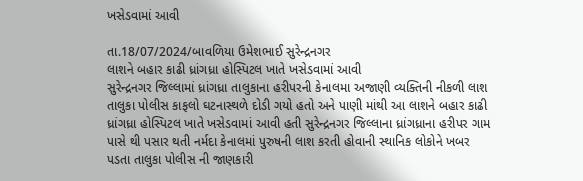ખસેડવામાં આવી

તા.18/07/2024/બાવળિયા ઉમેશભાઈ સુરેન્દ્રનગર
લાશને બહાર કાઢી ધ્રાંગધ્રા હોસ્પિટલ ખાતે ખસેડવામાં આવી
સુરેન્દ્રનગર જિલ્લામાં ધ્રાંગધ્રા તાલુકાના હરીપરની કેનાલમા અજાણી વ્યક્તિની નીકળી લાશ તાલુકા પોલીસ કાફલો ઘટનાસ્થળે દોડી ગયો હતો અને પાણી માંથી આ લાશને બહાર કાઢી ધ્રાંગધ્રા હોસ્પિટલ ખાતે ખસેડવામાં આવી હતી સુરેન્દ્રનગર જિલ્લાના ધ્રાંગધ્રાના હરીપર ગામ પાસે થી પસાર થતી નર્મદા કેનાલમાં પુરુષની લાશ કરતી હોવાની સ્થાનિક લોકોને ખબર પડતા તાલુકા પોલીસ ની જાણકારી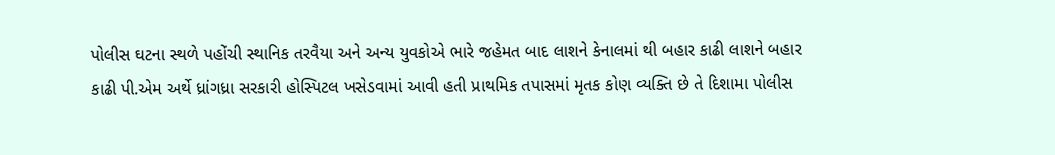પોલીસ ઘટના સ્થળે પહોંચી સ્થાનિક તરવૈયા અને અન્ય યુવકોએ ભારે જહેમત બાદ લાશને કેનાલમાં થી બહાર કાઢી લાશને બહાર કાઢી પી.એમ અર્થે ધ્રાંગધ્રા સરકારી હોસ્પિટલ ખસેડવામાં આવી હતી પ્રાથમિક તપાસમાં મૃતક કોણ વ્યક્તિ છે તે દિશામા પોલીસ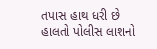તપાસ હાથ ધરી છે હાલતો પોલીસ લાશનો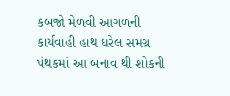કબજો મેળવી આગળની કાર્યવાહી હાથ ધરેલ સમગ્ર પંથકમાં આ બનાવ થી શોકની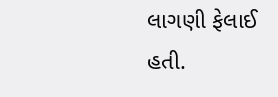લાગણી ફેલાઈ હતી.